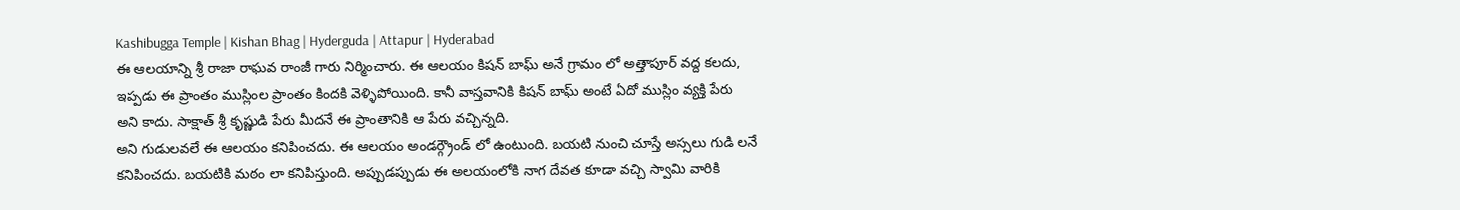Kashibugga Temple | Kishan Bhag | Hyderguda | Attapur | Hyderabad
ఈ ఆలయాన్ని శ్రీ రాజా రాఘవ రాంజీ గారు నిర్మించారు. ఈ ఆలయం కిషన్ బాఘ్ అనే గ్రామం లో అత్తాపూర్ వద్ద కలదు, ఇప్పడు ఈ ప్రాంతం ముస్లింల ప్రాంతం కిందకి వెళ్ళిపోయింది. కానీ వాస్తవానికి కిషన్ బాఘ్ అంటే ఏదో ముస్లిం వ్యక్తి పేరు అని కాదు. సాక్షాత్ శ్రీ కృష్ణుడి పేరు మీదనే ఈ ప్రాంతానికి ఆ పేరు వచ్చిన్నది.
అని గుడులవలే ఈ ఆలయం కనిపించదు. ఈ ఆలయం అండర్గ్రౌండ్ లో ఉంటుంది. బయటి నుంచి చూస్తే అస్సలు గుడి లనే కనిపించదు. బయటికి మఠం లా కనిపిస్తుంది. అప్పుడప్పుడు ఈ అలయంలోకి నాగ దేవత కూడా వచ్చి స్వామి వారికి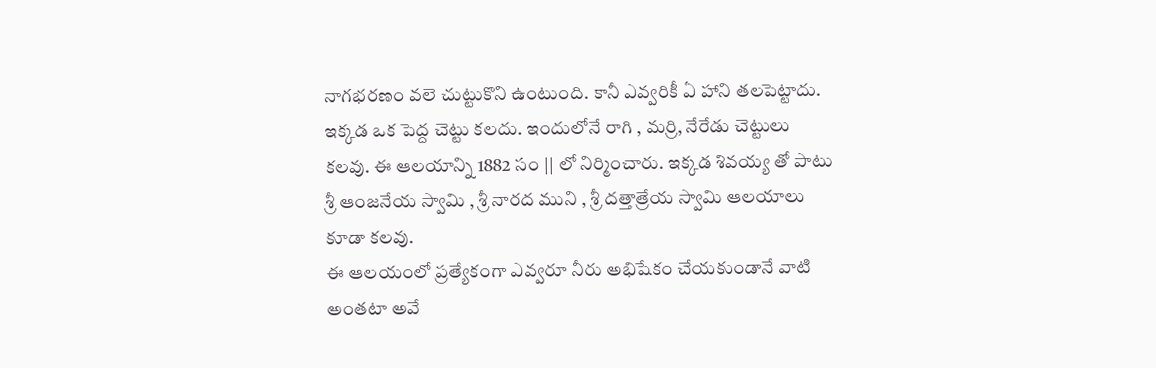నాగభరణం వలె చుట్టుకొని ఉంటుంది. కానీ ఎవ్వరికీ ఏ హాని తలపెట్టాదు.
ఇక్కడ ఒక పెద్ద చెట్టు కలదు. ఇందులోనే రాగి , మర్రి, నేరేడు చెట్టులు కలవు. ఈ ఆలయాన్ని 1882 సం || లో నిర్మించారు. ఇక్కడ శివయ్య తో పాటు శ్రీ ఆంజనేయ స్వామి , శ్రీ నారద ముని , శ్రీ దత్తాత్రేయ స్వామి ఆలయాలు కూడా కలవు.
ఈ ఆలయంలో ప్రత్యేకంగా ఎవ్వరూ నీరు అభిషేకం చేయకుండానే వాటి అంతటా అవే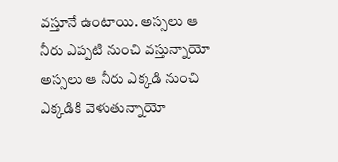వస్తూనే ఉంటాయి. అస్సలు ఆ నీరు ఎప్పటి నుంచి వస్తున్నాయో అస్సలు ఆ నీరు ఎక్కడి నుంచి ఎక్కడికి వెళుతున్నాయో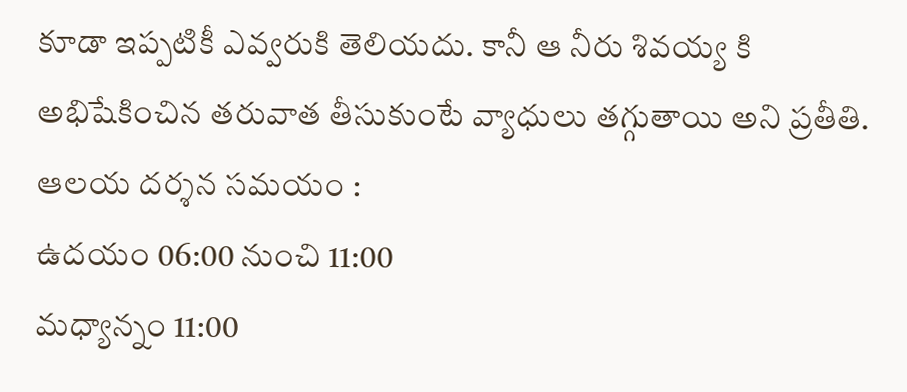కూడా ఇప్పటికీ ఎవ్వరుకి తెలియదు. కానీ ఆ నీరు శివయ్య కి అభిషేకించిన తరువాత తీసుకుంటే వ్యాధులు తగ్గుతాయి అని ప్రతీతి.
ఆలయ దర్శన సమయం :
ఉదయం 06:00 నుంచి 11:00
మధ్యాన్నం 11:00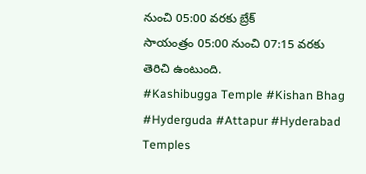నుంచి 05:00 వరకు బ్రేక్
సాయంత్రం 05:00 నుంచి 07:15 వరకు తెరిచి ఉంటుంది.
#Kashibugga Temple #Kishan Bhag #Hyderguda #Attapur #Hyderabad Temples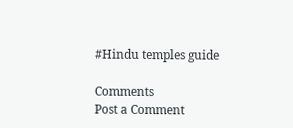#Hindu temples guide

Comments
Post a Comment